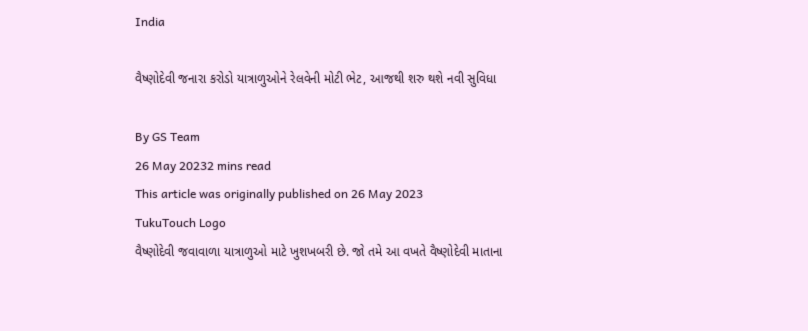India

વૈષ્ણોદેવી જનારા કરોડો યાત્રાળુઓને રેલવેની મોટી ભેટ, આજથી શરુ થશે નવી સુવિધા

By GS Team
26 May 20232 mins read
This article was originally published on 26 May 2023
TukuTouch Logo
વૈષ્ણોદેવી જવાવાળા યાત્રાળુઓ માટે ખુશખબરી છે. જો તમે આ વખતે વૈષ્ણોદેવી માતાના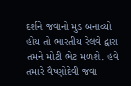દર્શને જવાનો મુડ બનાવ્યો હોય તો ભારતીય રેલવે દ્વારા તમને મોટી ભેટ મળશે. હવે તમારે વૈષ્ણોદેવી જવા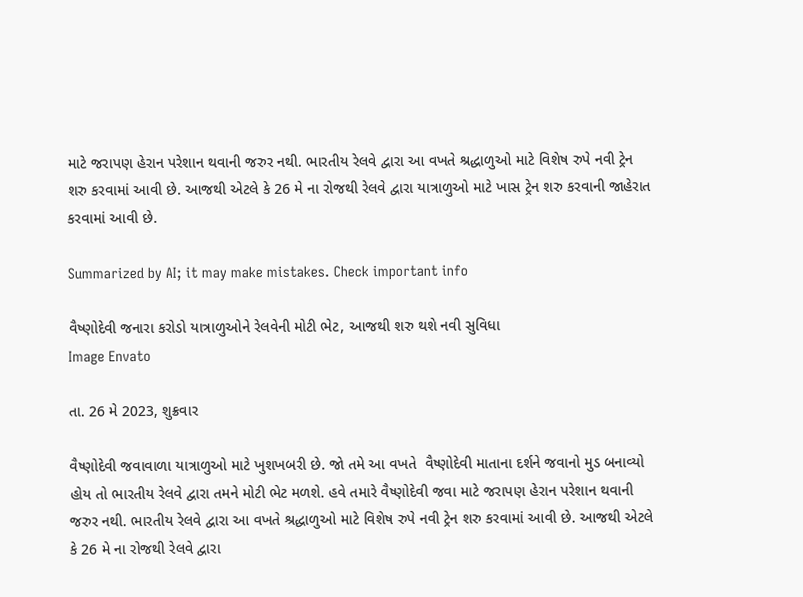માટે જરાપણ હેરાન પરેશાન થવાની જરુર નથી. ભારતીય રેલવે દ્વારા આ વખતે શ્રદ્ધાળુઓ માટે વિશેષ રુપે નવી ટ્રેન શરુ કરવામાં આવી છે. આજથી એટલે કે 26 મે ના રોજથી રેલવે દ્વારા યાત્રાળુઓ માટે ખાસ ટ્રેન શરુ કરવાની જાહેરાત કરવામાં આવી છે.

Summarized by AI; it may make mistakes. Check important info

વૈષ્ણોદેવી જનારા કરોડો યાત્રાળુઓને રેલવેની મોટી ભેટ, આજથી શરુ થશે નવી સુવિધા
Image Envato

તા. 26 મે 2023, શુક્રવાર

વૈષ્ણોદેવી જવાવાળા યાત્રાળુઓ માટે ખુશખબરી છે. જો તમે આ વખતે  વૈષ્ણોદેવી માતાના દર્શને જવાનો મુડ બનાવ્યો હોય તો ભારતીય રેલવે દ્વારા તમને મોટી ભેટ મળશે. હવે તમારે વૈષ્ણોદેવી જવા માટે જરાપણ હેરાન પરેશાન થવાની જરુર નથી. ભારતીય રેલવે દ્વારા આ વખતે શ્રદ્ધાળુઓ માટે વિશેષ રુપે નવી ટ્રેન શરુ કરવામાં આવી છે. આજથી એટલે કે 26 મે ના રોજથી રેલવે દ્વારા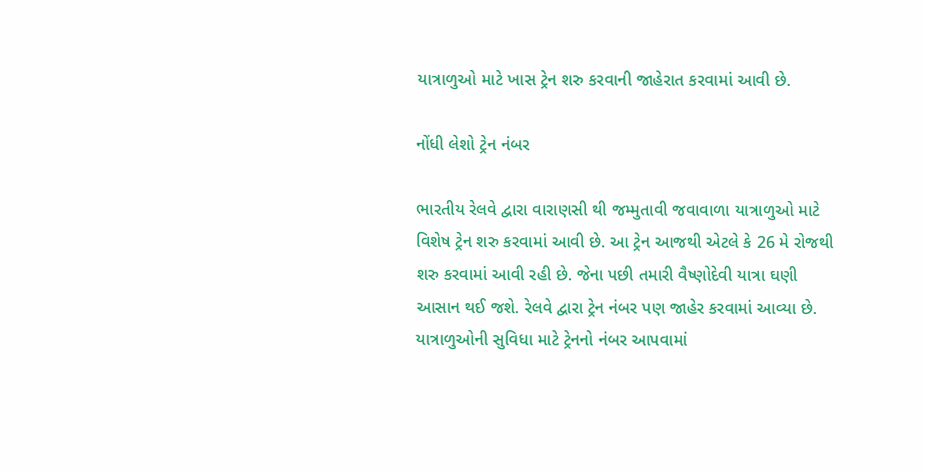યાત્રાળુઓ માટે ખાસ ટ્રેન શરુ કરવાની જાહેરાત કરવામાં આવી છે.

નોંધી લેશો ટ્રેન નંબર

ભારતીય રેલવે દ્વારા વારાણસી થી જમ્મુતાવી જવાવાળા યાત્રાળુઓ માટે વિશેષ ટ્રેન શરુ કરવામાં આવી છે. આ ટ્રેન આજથી એટલે કે 26 મે રોજથી શરુ કરવામાં આવી રહી છે. જેના પછી તમારી વૈષ્ણોદેવી યાત્રા ઘણી આસાન થઈ જશે. રેલવે દ્વારા ટ્રેન નંબર પણ જાહેર કરવામાં આવ્યા છે. યાત્રાળુઓની સુવિધા માટે ટ્રેનનો નંબર આપવામાં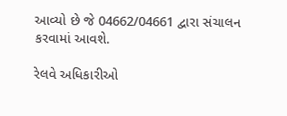આવ્યો છે જે 04662/04661 દ્વારા સંચાલન કરવામાં આવશે.

રેલવે અધિકારીઓ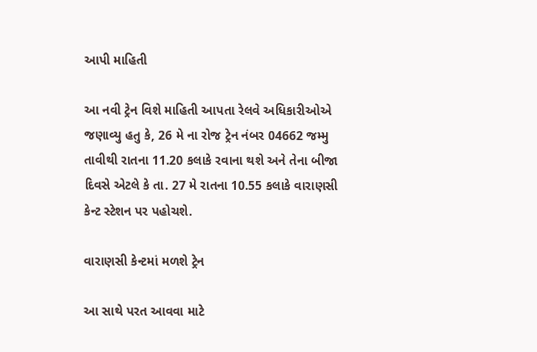આપી માહિતી

આ નવી ટ્રેન વિશે માહિતી આપતા રેલવે અધિકારીઓએ જણાવ્યુ હતુ કે, 26 મે ના રોજ ટ્રેન નંબર 04662 જમ્મુ તાવીથી રાતના 11.20 કલાકે રવાના થશે અને તેના બીજા દિવસે એટલે કે તા. 27 મે રાતના 10.55 કલાકે વારાણસી કેન્ટ સ્ટેશન પર પહોચશે.

વારાણસી કેન્ટમાં મળશે ટ્રેન

આ સાથે પરત આવવા માટે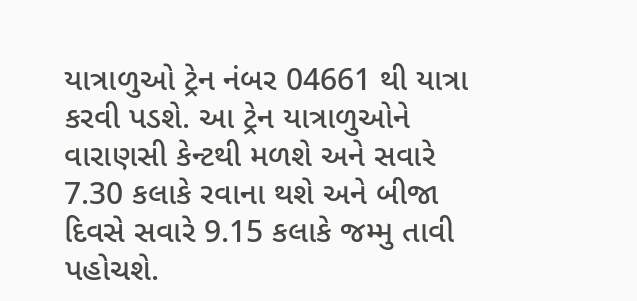યાત્રાળુઓ ટ્રેન નંબર 04661 થી યાત્રા કરવી પડશે. આ ટ્રેન યાત્રાળુઓને વારાણસી કેન્ટથી મળશે અને સવારે 7.30 કલાકે રવાના થશે અને બીજા દિવસે સવારે 9.15 કલાકે જમ્મુ તાવી પહોચશે.